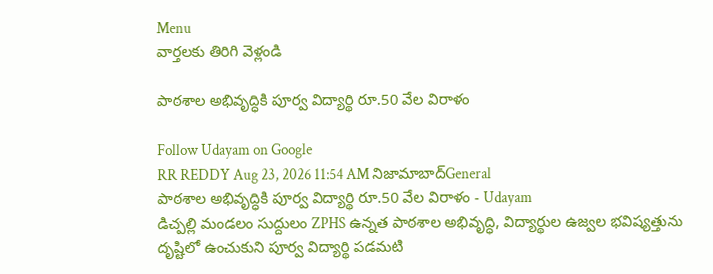Menu
వార్తలకు తిరిగి వెళ్లండి

పాఠశాల అభివృద్ధికి పూర్వ విద్యార్థి రూ.50 వేల విరాళం

Follow Udayam on Google
RR REDDY Aug 23, 2026 11:54 AM నిజామాబాద్General
పాఠశాల అభివృద్ధికి పూర్వ విద్యార్థి రూ.50 వేల విరాళం - Udayam
డిచ్పల్లి మండలం సుద్దులం ZPHS ఉన్నత పాఠశాల అభివృద్ధి, విద్యార్థుల ఉజ్వల భవిష్యత్తును దృష్టిలో ఉంచుకుని పూర్వ విద్యార్థి పడమటి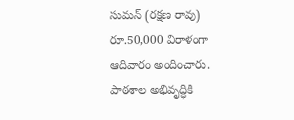సుమన్ (రక్షణ రావు) రూ.50,000 విరాళంగా ఆదివారం అందించారు. పాఠశాల అభివృద్ధికి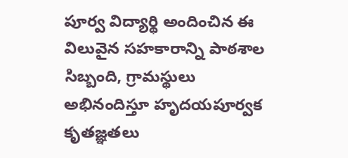పూర్వ విద్యార్థి అందించిన ఈ విలువైన సహకారాన్ని పాఠశాల సిబ్బంది, గ్రామస్థులు అభినందిస్తూ హృదయపూర్వక కృతజ్ఞతలు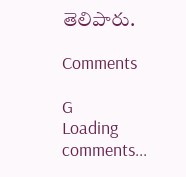తెలిపారు.

Comments

G
Loading comments...